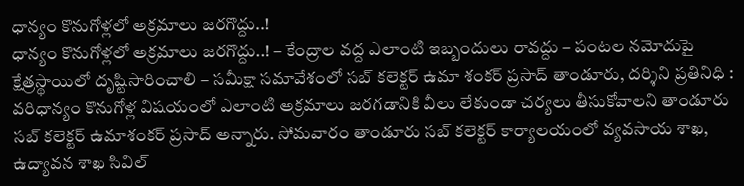ధాన్యం కొనుగోళ్లలో అక్రమాలు జరగొద్దు..!
ధాన్యం కొనుగోళ్లలో అక్రమాలు జరగొద్దు..! – కేంద్రాల వద్ద ఎలాంటి ఇబ్బందులు రావద్దు – పంటల నమోదుపై క్షేత్రస్థాయిలో దృష్టిసారించాలి – సమీక్షా సమావేశంలో సబ్ కలెక్టర్ ఉమా శంకర్ ప్రసాద్ తాండూరు, దర్శిని ప్రతినిధి : వరిధాన్యం కొనుగోళ్ల విషయంలో ఎలాంటి అక్రమాలు జరగడానికి వీలు లేకుండా చర్యలు తీసుకోవాలని తాండూరు సబ్ కలెక్టర్ ఉమాశంకర్ ప్రసాద్ అన్నారు. సోమవారం తాండూరు సబ్ కలెక్టర్ కార్యాలయంలో వ్యవసాయ శాఖ, ఉద్యావన శాఖ సివిల్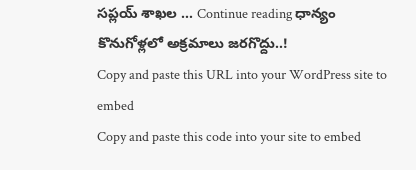సప్లయ్ శాఖల … Continue reading ధాన్యం కొనుగోళ్లలో అక్రమాలు జరగొద్దు..!
Copy and paste this URL into your WordPress site to embed
Copy and paste this code into your site to embed